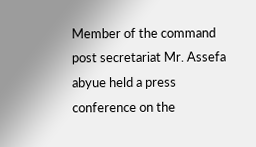Member of the command post secretariat Mr. Assefa abyue held a press conference on the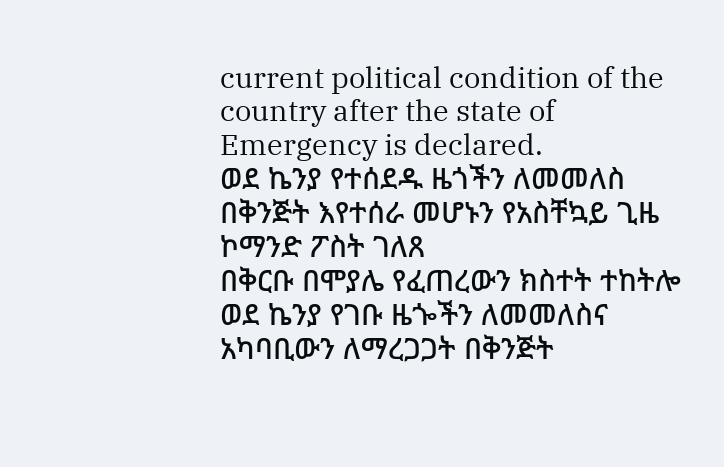current political condition of the country after the state of Emergency is declared.
ወደ ኬንያ የተሰደዱ ዜጎችን ለመመለስ በቅንጅት እየተሰራ መሆኑን የአስቸኳይ ጊዜ ኮማንድ ፖስት ገለጸ
በቅርቡ በሞያሌ የፈጠረውን ክስተት ተከትሎ ወደ ኬንያ የገቡ ዜጐችን ለመመለስና አካባቢውን ለማረጋጋት በቅንጅት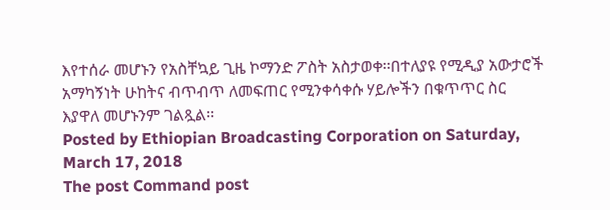እየተሰራ መሆኑን የአስቸኳይ ጊዜ ኮማንድ ፖስት አስታወቀ፡፡በተለያዩ የሚዲያ አውታሮች አማካኝነት ሁከትና ብጥብጥ ለመፍጠር የሚንቀሳቀሱ ሃይሎችን በቁጥጥር ስር እያዋለ መሆኑንም ገልጿል፡፡
Posted by Ethiopian Broadcasting Corporation on Saturday, March 17, 2018
The post Command post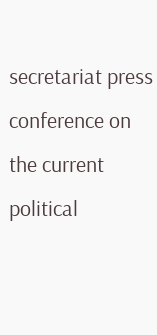secretariat press conference on the current political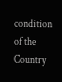condition of the Country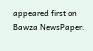appeared first on Bawza NewsPaper.